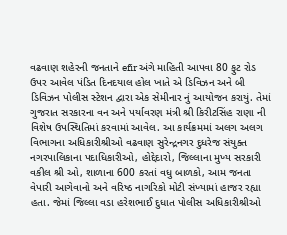વઢવાણ શહેરની જનતાને efir અંગે માહિતી આપવા 80 ફુટ રોડ ઉપર આવેલ પંડિત દિનદયાલ હોલ ખાતે એ ડિવિઝન અને બી ડિવિઝન પોલીસ સ્ટેશન દ્વારા એક સેમીનાર નું આયોજન કરાયું. તેમાં ગુજરાત સરકારના વન અને પર્યાવરણ મંત્રી શ્રી કિરીટસિંહ રાણા ની વિશેષ ઉપસ્થિતિમાં કરવામાં આવેલ. આ કાર્યક્રમમાં અલગ અલગ વિભાગના અધિકારીશ્રીઓ વઢવાણ સુરેન્દ્રનગર દુધરેજ સંયુક્ત નગરપાલિકાના પદાધિકારીઓ, હોદ્દેદારો, જિલ્લાના મુખ્ય સરકારી વકીલ શ્રી ઓ, શાળાના 600 કરતાં વધુ બાળકો, આમ જનતા વેપારી આગેવાનો અને વરિષ્ઠ નાગરિકો મોટી સંખ્યામાં હાજર રહ્યા હતા. જેમાં જિલ્લા વડા હરેશભાઈ દુધાત પોલીસ અધિકારીશ્રીઓ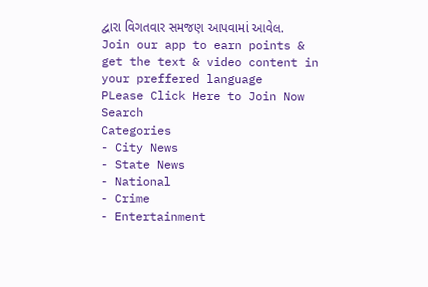દ્વારા વિગતવાર સમજણ આપવામાં આવેલ.
Join our app to earn points & get the text & video content in your preffered language
PLease Click Here to Join Now
Search
Categories
- City News
- State News
- National
- Crime
- Entertainment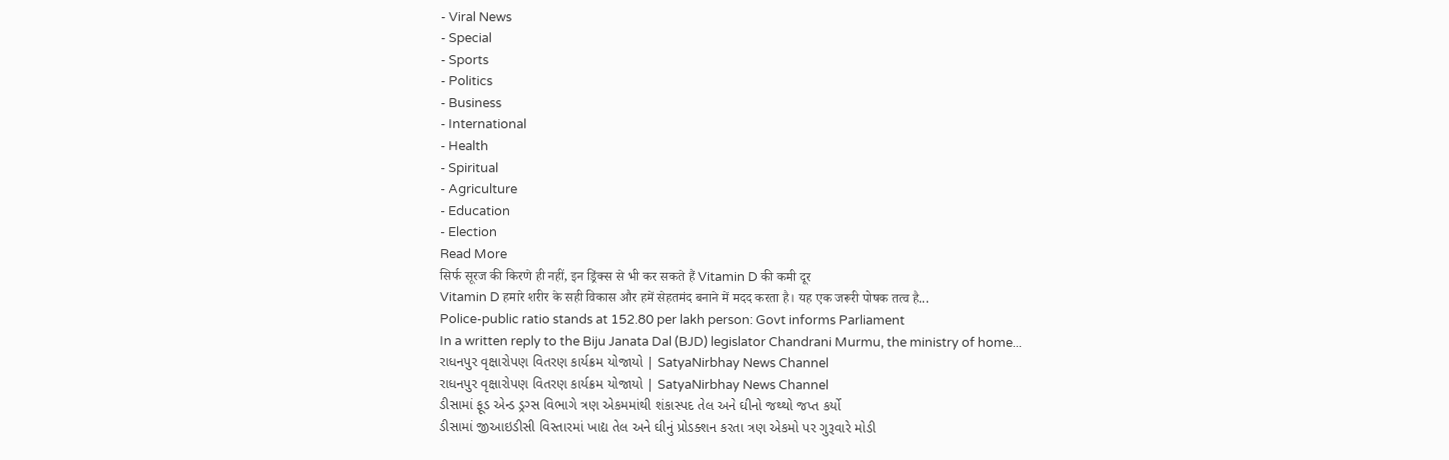- Viral News
- Special
- Sports
- Politics
- Business
- International
- Health
- Spiritual
- Agriculture
- Education
- Election
Read More
सिर्फ सूरज की किरणे ही नहीं, इन ड्रिंक्स से भी कर सकते हैं Vitamin D की कमी दूर
Vitamin D हमारे शरीर के सही विकास और हमें सेहतमंद बनाने में मदद करता है। यह एक जरूरी पोषक तत्व है...
Police-public ratio stands at 152.80 per lakh person: Govt informs Parliament
In a written reply to the Biju Janata Dal (BJD) legislator Chandrani Murmu, the ministry of home...
રાધનપુર વૃક્ષારોપણ વિતરણ કાર્યક્રમ યોજાયો | SatyaNirbhay News Channel
રાધનપુર વૃક્ષારોપણ વિતરણ કાર્યક્રમ યોજાયો | SatyaNirbhay News Channel
ડીસામાં ફૂડ એન્ડ ડ્રગ્સ વિભાગે ત્રણ એકમમાંથી શંકાસ્પદ તેલ અને ઘીનો જથ્થો જપ્ત કર્યો
ડીસામાં જીઆઇડીસી વિસ્તારમાં ખાદ્ય તેલ અને ઘીનું પ્રોડક્શન કરતા ત્રણ એકમો પર ગુરૂવારે મોડી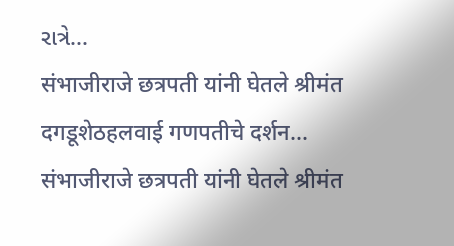રાત્રે...
संभाजीराजे छत्रपती यांनी घेतले श्रीमंत दगडूशेठहलवाई गणपतीचे दर्शन...
संभाजीराजे छत्रपती यांनी घेतले श्रीमंत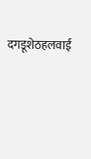दगडूशेठहलवाई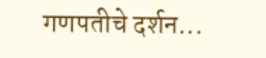गणपतीचे दर्शन...